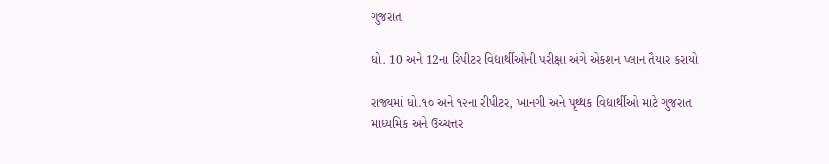ગુજરાત

ધો. 10 અને 12ના રિપીટર વિદ્યાર્થીઓની પરીક્ષા અંગે એકશન પ્લાન તૈયાર કરાયો

રાજ્યમાં ધો.૧૦ અને ૧૨ના રીપીટર, ખાનગી અને પૃથ્થક વિદ્યાર્થીઓ માટે ગુજરાત માધ્યમિક અને ઉચ્ચત્તર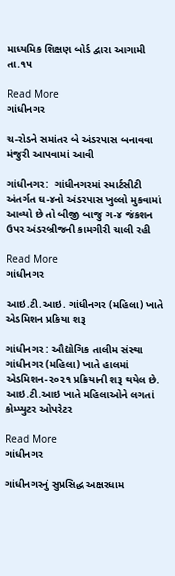માધ્યમિક શિક્ષણ બોર્ડ દ્વારા આગામી તા.૧૫

Read More
ગાંધીનગર

ચ-રોડને સમાંતર બે અંડરપાસ બનાવવા મંજુરી આપવામાં આવી

ગાંધીનગર:  ગાંધીનગરમાં સ્માર્ટસીટી અંતર્ગત ઘ-૪નો અંડરપાસ ખુલ્લો મુકવામાં આવ્યો છે તો બીજી બાજુ ગ-૪ જંકશન ઉપર અંડરબ્રીજની કામગીરી ચાલી રહી

Read More
ગાંધીનગર

આઇ.ટી.આઇ. ગાંધીનગર (મહિલા) ખાતે એડમિશન પ્રકિયા શરૂ

ગાંધીનગર : ઔદ્યોગિક તાલીમ સંસ્થા ગાંધીનગર (મહિલા) ખાતે હાલમાં એડમિશન-૨૦૨૧ પ્રક્રિયાની શરૂ થયેલ છે. આઇ.ટી.આઇ ખાતે મહિલાઓને લગતાં કોમ્પ્યુટર ઓપરેટર

Read More
ગાંધીનગર

ગાંધીનગરનું સુપ્રસિદ્ધ અક્ષરધામ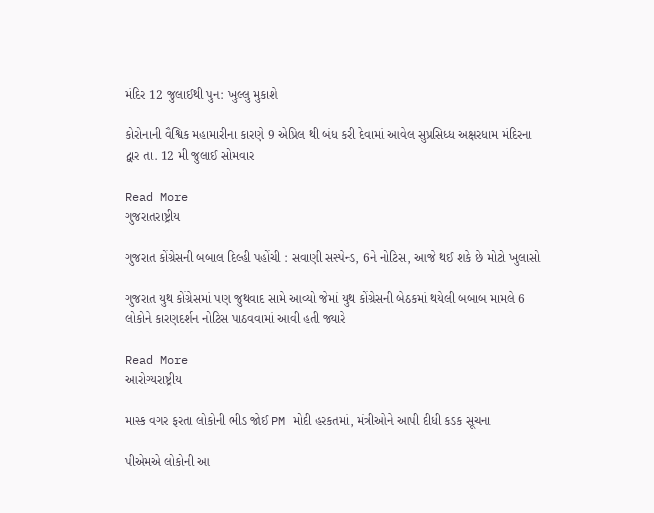મંદિર 12 જુલાઈથી પુન: ખુલ્લુ મુકાશે

કોરોનાની વૈશ્વિક મહામારીના કારણે 9 એપ્રિલ થી બંધ કરી દેવામાં આવેલ સુપ્રસિધ્ધ અક્ષરધામ મંદિરના દ્વાર તા. 12 મી જુલાઈ સોમવાર

Read More
ગુજરાતરાષ્ટ્રીય

ગુજરાત કોંગ્રેસની બબાલ દિલ્હી પહોંચી : સવાણી સસ્પેન્ડ, 6ને નોટિસ, આજે થઈ શકે છે મોટો ખુલાસો

ગુજરાત યુથ કોંગ્રેસમાં પણ જુથવાદ સામે આવ્યો જેમાં યુથ કોંગ્રેસની બેઠકમાં થયેલી બબાબ મામલે 6 લોકોને કારણદર્શન નોટિસ પાઠવવામાં આવી હતી જ્યારે

Read More
આરોગ્યરાષ્ટ્રીય

માસ્ક વગર ફરતા લોકોની ભીડ જોઈ PM મોદી હરકતમાં, મંત્રીઓને આપી દીધી કડક સૂચના

પીએમએ લોકોની આ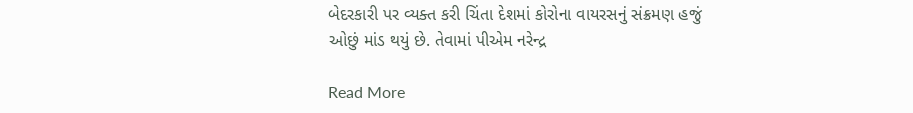બેદરકારી પર વ્યક્ત કરી ચિંતા દેશમાં કોરોના વાયરસનું સંક્રમણ હજું ઓછું માંડ થયું છે. તેવામાં પીએમ નરેન્દ્ર

Read More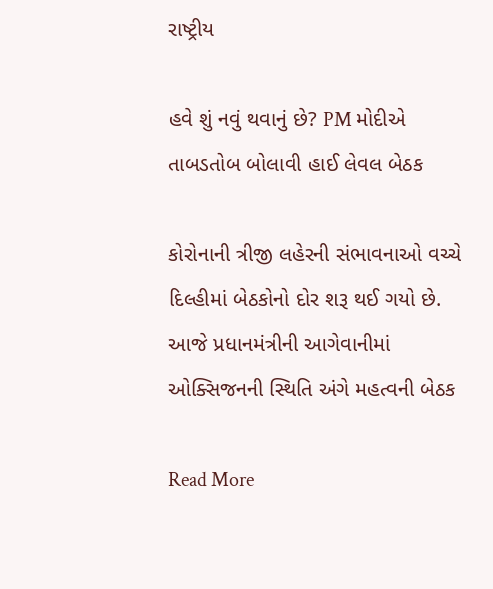રાષ્ટ્રીય

હવે શું નવું થવાનું છે? PM મોદીએ તાબડતોબ બોલાવી હાઈ લેવલ બેઠક

કોરોનાની ત્રીજી લહેરની સંભાવનાઓ વચ્ચે દિલ્હીમાં બેઠકોનો દોર શરૂ થઈ ગયો છે. આજે પ્રધાનમંત્રીની આગેવાનીમાં ઓક્સિજનની સ્થિતિ અંગે મહત્વની બેઠક

Read More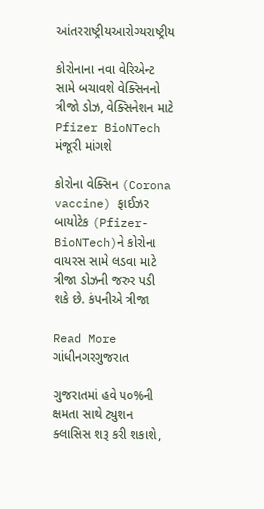આંતરરાષ્ટ્રીયઆરોગ્યરાષ્ટ્રીય

કોરોનાના નવા વેરિએન્ટ સામે બચાવશે વેક્સિનનો ત્રીજો ડોઝ, વેક્સિનેશન માટે Pfizer BioNTech મંજૂરી માંગશે

કોરોના વેક્સિન (Corona vaccine) ફાઈઝર બાયોટેક (Pfizer-BioNTech)ને કોરોના વાયરસ સામે લડવા માટે ત્રીજા ડોઝની જરુર પડી શકે છે. કંપનીએ ત્રીજા

Read More
ગાંધીનગરગુજરાત

ગુજરાતમાં હવે ૫૦%ની ક્ષમતા સાથે ટ્યુશન ક્લાસિસ શરૂ કરી શકાશે,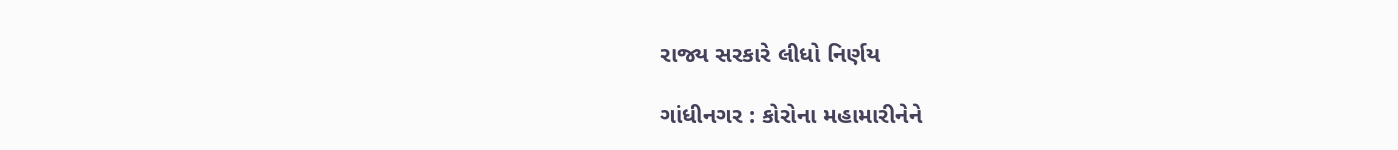રાજ્ય સરકારે લીધો નિર્ણય

ગાંધીનગર : કોરોના મહામારીનેને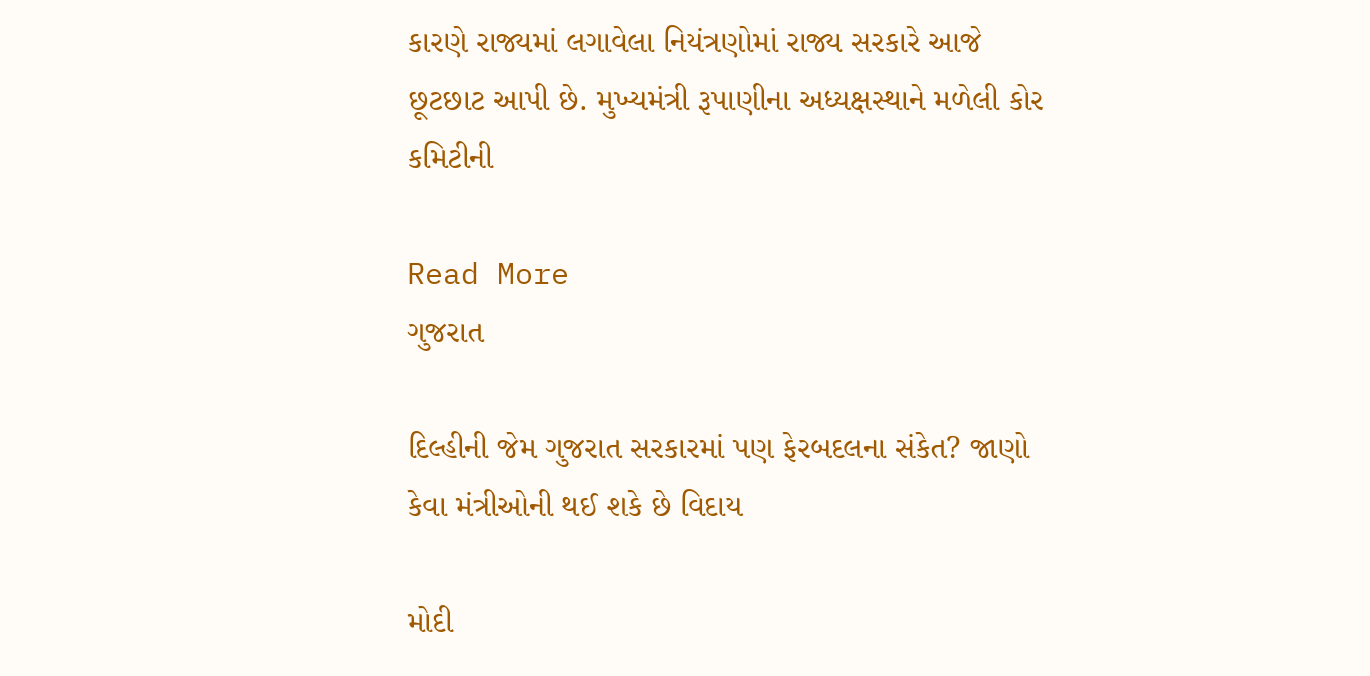કારણે રાજ્યમાં લગાવેલા નિયંત્રણોમાં રાજ્ય સરકારે આજે છૂટછાટ આપી છે. મુખ્યમંત્રી રૂપાણીના અધ્યક્ષસ્થાને મળેલી કોર કમિટીની

Read More
ગુજરાત

દિલ્હીની જેમ ગુજરાત સરકારમાં પણ ફેરબદલના સંકેત? જાણો કેવા મંત્રીઓની થઈ શકે છે વિદાય

મોદી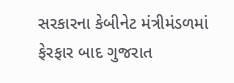સરકારના કેબીનેટ મંત્રીમંડળમાં ફેરફાર બાદ ગુજરાત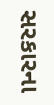સરકારના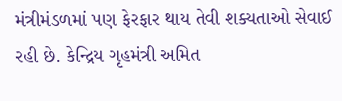મંત્રીમંડળમાં પણ ફેરફાર થાય તેવી શક્યતાઓ સેવાઈ રહી છે. કેન્દ્રિય ગૃહમંત્રી અમિત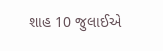શાહ 10 જુલાઈએ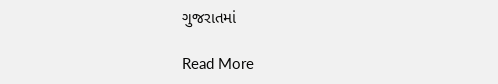ગુજરાતમાં

Read More